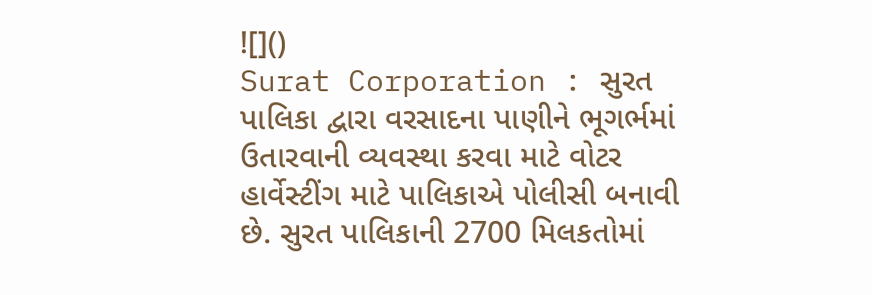![]()
Surat Corporation : સુરત પાલિકા દ્વારા વરસાદના પાણીને ભૂગર્ભમાં ઉતારવાની વ્યવસ્થા કરવા માટે વોટર હાર્વેસ્ટીંગ માટે પાલિકાએ પોલીસી બનાવી છે. સુરત પાલિકાની 2700 મિલકતોમાં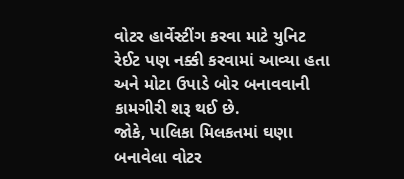વોટર હાર્વેસ્ટીંગ કરવા માટે યુનિટ રેઈટ પણ નક્કી કરવામાં આવ્યા હતા અને મોટા ઉપાડે બોર બનાવવાની કામગીરી શરૂ થઈ છે.
જોકે, પાલિકા મિલકતમાં ઘણા બનાવેલા વોટર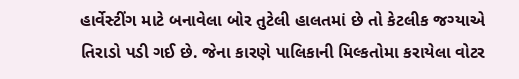હાર્વેસ્ટીંગ માટે બનાવેલા બોર તુટેલી હાલતમાં છે તો કેટલીક જગ્યાએ તિરાડો પડી ગઈ છે. જેના કારણે પાલિકાની મિલ્કતોમા કરાયેલા વોટર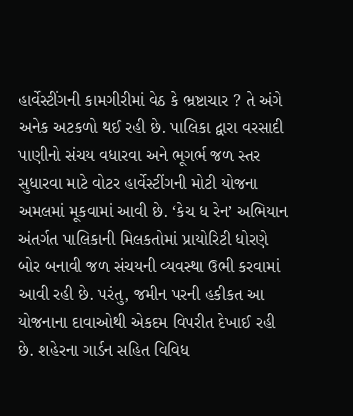હાર્વેસ્ટીંગની કામગીરીમાં વેઠ કે ભ્રષ્ટાચાર ? તે અંગે અનેક અટકળો થઈ રહી છે. પાલિકા દ્વારા વરસાદી પાણીનો સંચય વધારવા અને ભૂગર્ભ જળ સ્તર સુધારવા માટે વોટર હાર્વેસ્ટીંગની મોટી યોજના અમલમાં મૂકવામાં આવી છે. ‘કેચ ધ રેન’ અભિયાન અંતર્ગત પાલિકાની મિલકતોમાં પ્રાયોરિટી ધોરણે બોર બનાવી જળ સંચયની વ્યવસ્થા ઉભી કરવામાં આવી રહી છે. પરંતુ, જમીન પરની હકીકત આ યોજનાના દાવાઓથી એકદમ વિપરીત દેખાઈ રહી છે. શહેરના ગાર્ડન સહિત વિવિધ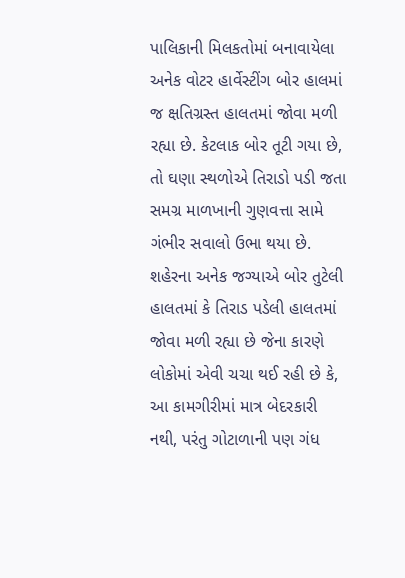પાલિકાની મિલકતોમાં બનાવાયેલા અનેક વોટર હાર્વેસ્ટીંગ બોર હાલમાં જ ક્ષતિગ્રસ્ત હાલતમાં જોવા મળી રહ્યા છે. કેટલાક બોર તૂટી ગયા છે, તો ઘણા સ્થળોએ તિરાડો પડી જતા સમગ્ર માળખાની ગુણવત્તા સામે ગંભીર સવાલો ઉભા થયા છે.
શહેરના અનેક જગ્યાએ બોર તુટેલી હાલતમાં કે તિરાડ પડેલી હાલતમાં જોવા મળી રહ્યા છે જેના કારણે લોકોમાં એવી ચચા થઈ રહી છે કે, આ કામગીરીમાં માત્ર બેદરકારી નથી, પરંતુ ગોટાળાની પણ ગંધ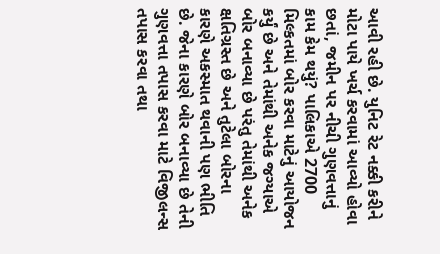આવી રહી છે. યુનિટ રેટ નક્કી કરીને મોટા પાયે ખર્ચ કરવામાં આવ્યો હોવા છતાં, જમીન પર નીચી ગુણવત્તાનું કામ કેમ થયું? પાલિકાએ 2700 મિલ્કતમાં બોર કરવા માટેનું આયોજન કર્યું છે અને તેમાંથી અનેક જગ્યાએ બોર બનાવ્યા છે પરંતુ તેમાંથી અનેક ક્ષતિગ્રસ્ત છે અને તુટેલા બોરના કારણે અકસ્માત થવાની પણ ભીતિ છે. જેના કારણે બોર બનાવ્યા છે તેની ગુણવત્તા તપાસ કરવા માટે વિજીલન્સ તપાસ કરવા તથા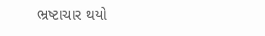ભ્રષ્ટાચાર થયો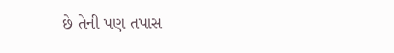છે તેની પણ તપાસ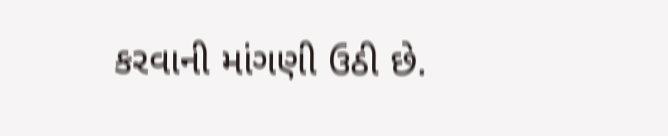કરવાની માંગણી ઉઠી છે.